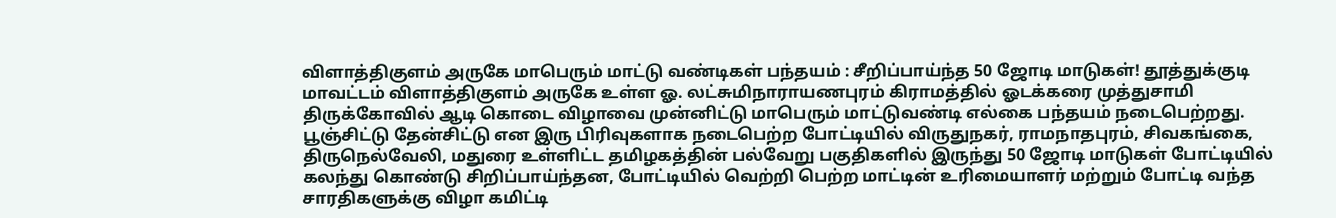விளாத்திகுளம் அருகே மாபெரும் மாட்டு வண்டிகள் பந்தயம் : சீறிப்பாய்ந்த 50 ஜோடி மாடுகள்! தூத்துக்குடி மாவட்டம் விளாத்திகுளம் அருகே உள்ள ஓ. லட்சுமிநாராயணபுரம் கிராமத்தில் ஓடக்கரை முத்துசாமி திருக்கோவில் ஆடி கொடை விழாவை முன்னிட்டு மாபெரும் மாட்டுவண்டி எல்கை பந்தயம் நடைபெற்றது.
பூஞ்சிட்டு தேன்சிட்டு என இரு பிரிவுகளாக நடைபெற்ற போட்டியில் விருதுநகர், ராமநாதபுரம், சிவகங்கை, திருநெல்வேலி, மதுரை உள்ளிட்ட தமிழகத்தின் பல்வேறு பகுதிகளில் இருந்து 50 ஜோடி மாடுகள் போட்டியில் கலந்து கொண்டு சிறிப்பாய்ந்தன, போட்டியில் வெற்றி பெற்ற மாட்டின் உரிமையாளர் மற்றும் போட்டி வந்த சாரதிகளுக்கு விழா கமிட்டி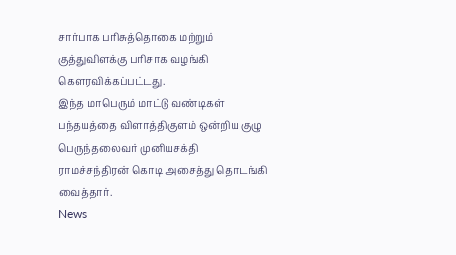சார்பாக பரிசுத்தொகை மற்றும் குத்துவிளக்கு பரிசாக வழங்கி கௌரவிக்கப்பட்டது.
இந்த மாபெரும் மாட்டு வண்டிகள் பந்தயத்தை விளாத்திகுளம் ஒன்றிய குழு பெருந்தலைவர் முனியசக்தி ராமச்சந்திரன் கொடி அசைத்து தொடங்கி வைத்தார்.
News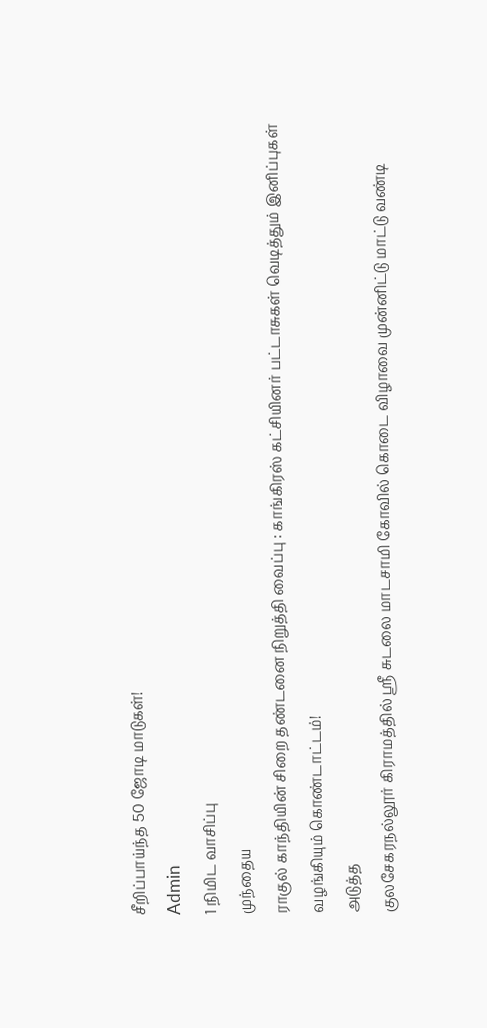சீறிப்பாய்ந்த 50 ஜோடி மாடுகள்!
Admin
1 நிமிட வாசிப்பு
முந்தைய
ராகுல் காந்தியின் சிறை தண்டனை நிறுத்தி வைப்பு : காங்கிரஸ் கட்சியினர் பட்டாசுகள் வெடித்தும் இனிப்புகள் வழங்கியும் கொண்டாட்டம்!
அடுத்த
குலசேகரநல்லூர் கிராமத்தில் ஸ்ரீ சுடலை மாடசாமி கோவில் கொடை விழாவை முன்னிட்டு மாட்டு வண்டி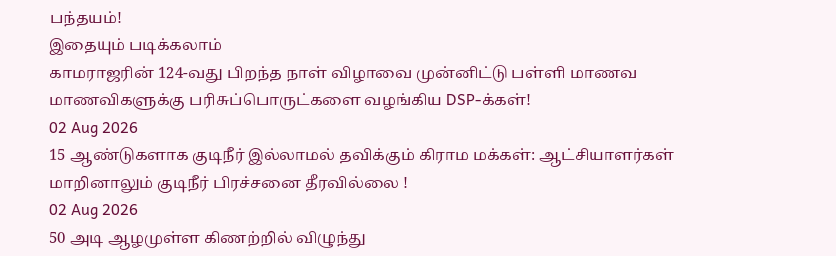பந்தயம்!
இதையும் படிக்கலாம்
காமராஜரின் 124-வது பிறந்த நாள் விழாவை முன்னிட்டு பள்ளி மாணவ மாணவிகளுக்கு பரிசுப்பொருட்களை வழங்கிய DSP-க்கள்!
02 Aug 2026
15 ஆண்டுகளாக குடிநீர் இல்லாமல் தவிக்கும் கிராம மக்கள்: ஆட்சியாளர்கள் மாறினாலும் குடிநீர் பிரச்சனை தீரவில்லை !
02 Aug 2026
50 அடி ஆழமுள்ள கிணற்றில் விழுந்து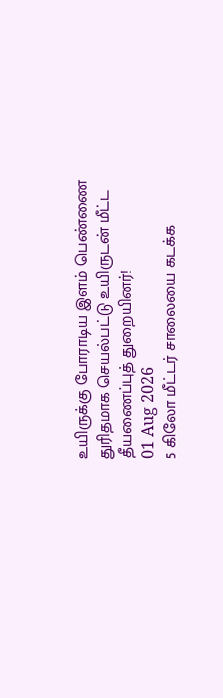உயிருக்கு போராடிய இளம் பெண்ணை துரிதமாக செயல்பட்டு உயிருடன் மீட்ட தீயணைப்புத் துறையினர்!
01 Aug 2026
5 கிலோ மீட்டர் சாலையை கடக்க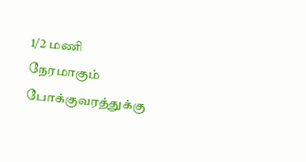1/2 மணி நேரமாகும் போக்குவரத்துக்கு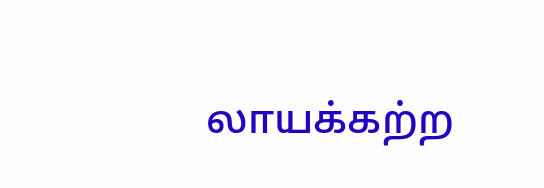லாயக்கற்ற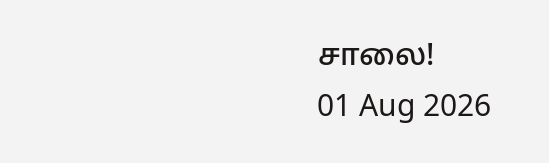சாலை!
01 Aug 2026